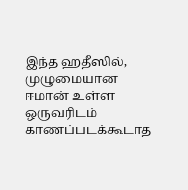இந்த ஹதீஸில், முழுமையான ஈமான் உள்ள ஒருவரிடம் காணப்படக்கூடாத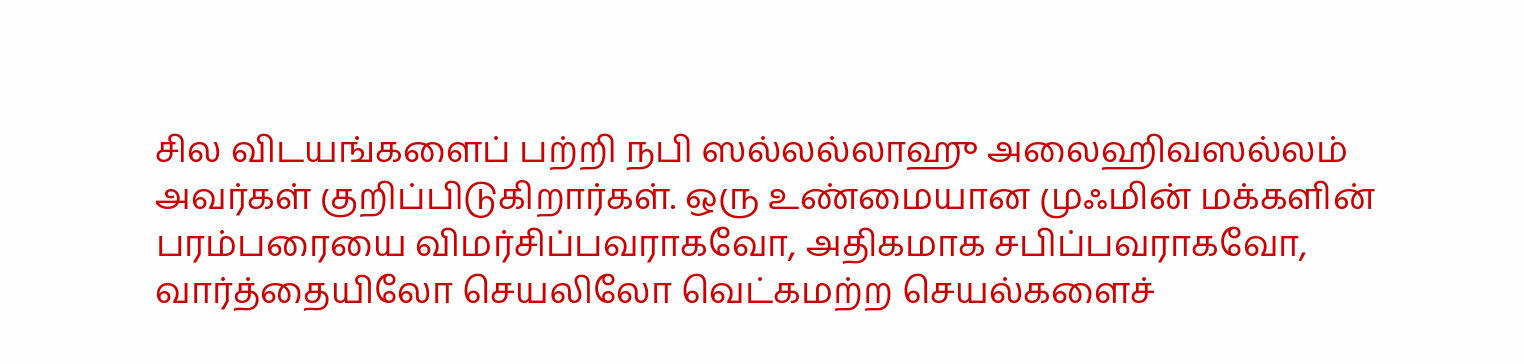சில விடயங்களைப் பற்றி நபி ஸல்லல்லாஹு அலைஹிவஸல்லம் அவர்கள் குறிப்பிடுகிறார்கள். ஒரு உண்மையான முஃமின் மக்களின் பரம்பரையை விமர்சிப்பவராகவோ, அதிகமாக சபிப்பவராகவோ, வார்த்தையிலோ செயலிலோ வெட்கமற்ற செயல்களைச்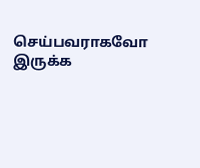செய்பவராகவோ இருக்க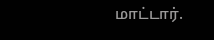மாட்டார்.